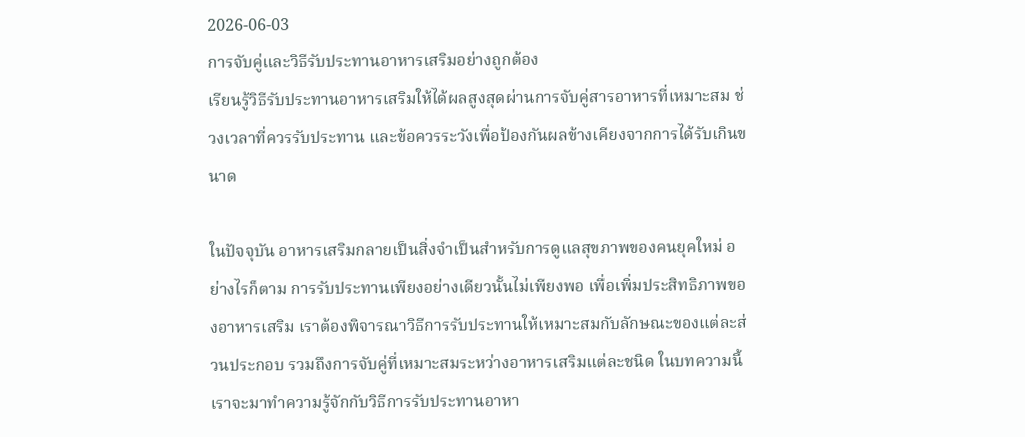2026-06-03
การจับคู่และวิธีรับประทานอาหารเสริมอย่างถูกต้อง
เรียนรู้วิธีรับประทานอาหารเสริมให้ได้ผลสูงสุดผ่านการจับคู่สารอาหารที่เหมาะสม ช่วงเวลาที่ควรรับประทาน และข้อควรระวังเพื่อป้องกันผลข้างเคียงจากการได้รับเกินขนาด

ในปัจจุบัน อาหารเสริมกลายเป็นสิ่งจำเป็นสำหรับการดูแลสุขภาพของคนยุคใหม่ อย่างไรก็ตาม การรับประทานเพียงอย่างเดียวนั้นไม่เพียงพอ เพื่อเพิ่มประสิทธิภาพของอาหารเสริม เราต้องพิจารณาวิธีการรับประทานให้เหมาะสมกับลักษณะของแต่ละส่วนประกอบ รวมถึงการจับคู่ที่เหมาะสมระหว่างอาหารเสริมแต่ละชนิด ในบทความนี้ เราจะมาทำความรู้จักกับวิธีการรับประทานอาหา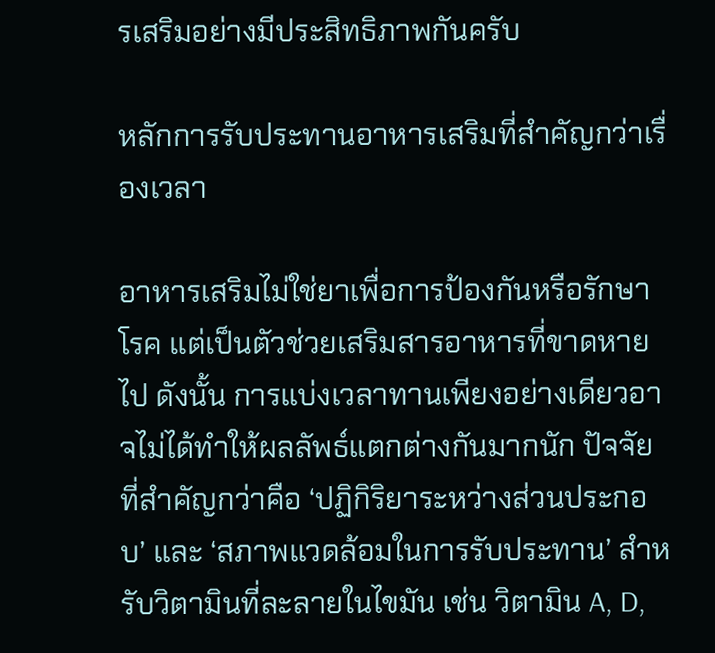รเสริมอย่างมีประสิทธิภาพกันครับ

หลักการรับประทานอาหารเสริมที่สำคัญกว่าเรื่องเวลา

อาหารเสริมไม่ใช่ยาเพื่อการป้องกันหรือรักษาโรค แต่เป็นตัวช่วยเสริมสารอาหารที่ขาดหายไป ดังนั้น การแบ่งเวลาทานเพียงอย่างเดียวอาจไม่ได้ทำให้ผลลัพธ์แตกต่างกันมากนัก ปัจจัยที่สำคัญกว่าคือ ‘ปฏิกิริยาระหว่างส่วนประกอบ’ และ ‘สภาพแวดล้อมในการรับประทาน’ สำหรับวิตามินที่ละลายในไขมัน เช่น วิตามิน A, D,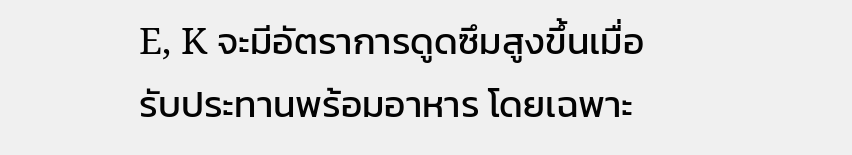E, K จะมีอัตราการดูดซึมสูงขึ้นเมื่อรับประทานพร้อมอาหาร โดยเฉพาะ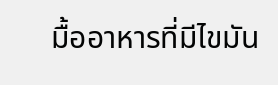มื้ออาหารที่มีไขมัน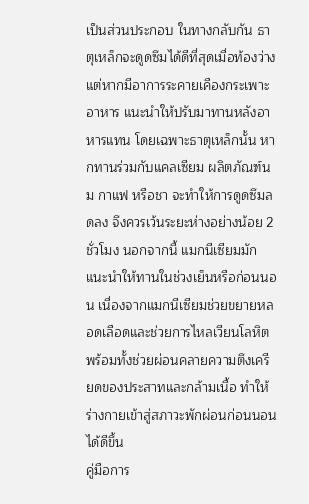เป็นส่วนประกอบ ในทางกลับกัน ธาตุเหล็กจะดูดซึมได้ดีที่สุดเมื่อท้องว่าง แต่หากมีอาการระคายเคืองกระเพาะอาหาร แนะนำให้ปรับมาทานหลังอาหารแทน โดยเฉพาะธาตุเหล็กนั้น หากทานร่วมกับแคลเซียม ผลิตภัณฑ์นม กาแฟ หรือชา จะทำให้การดูดซึมลดลง จึงควรเว้นระยะห่างอย่างน้อย 2 ชั่วโมง นอกจากนี้ แมกนีเซียมมักแนะนำให้ทานในช่วงเย็นหรือก่อนนอน เนื่องจากแมกนีเซียมช่วยขยายหลอดเลือดและช่วยการไหลเวียนโลหิต พร้อมทั้งช่วยผ่อนคลายความตึงเครียดของประสาทและกล้ามเนื้อ ทำให้ร่างกายเข้าสู่สภาวะพักผ่อนก่อนนอนได้ดีขึ้น
คู่มือการ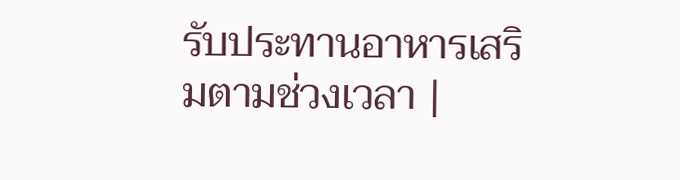รับประทานอาหารเสริมตามช่วงเวลา |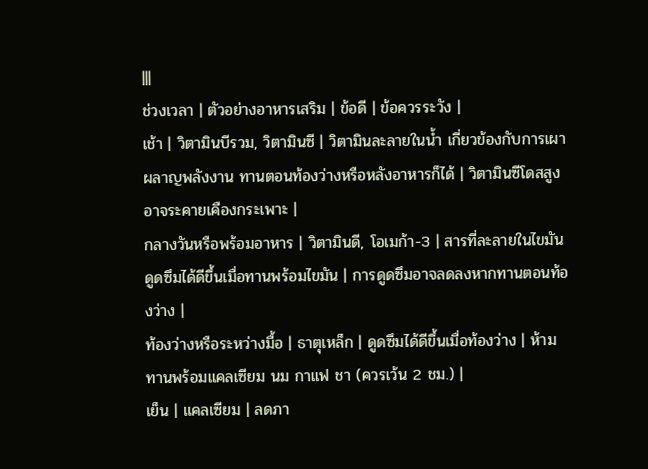|||
ช่วงเวลา | ตัวอย่างอาหารเสริม | ข้อดี | ข้อควรระวัง |
เช้า | วิตามินบีรวม, วิตามินซี | วิตามินละลายในน้ำ เกี่ยวข้องกับการเผาผลาญพลังงาน ทานตอนท้องว่างหรือหลังอาหารก็ได้ | วิตามินซีโดสสูงอาจระคายเคืองกระเพาะ |
กลางวันหรือพร้อมอาหาร | วิตามินดี, โอเมก้า-3 | สารที่ละลายในไขมัน ดูดซึมได้ดีขึ้นเมื่อทานพร้อมไขมัน | การดูดซึมอาจลดลงหากทานตอนท้องว่าง |
ท้องว่างหรือระหว่างมื้อ | ธาตุเหล็ก | ดูดซึมได้ดีขึ้นเมื่อท้องว่าง | ห้ามทานพร้อมแคลเซียม นม กาแฟ ชา (ควรเว้น 2 ชม.) |
เย็น | แคลเซียม | ลดภา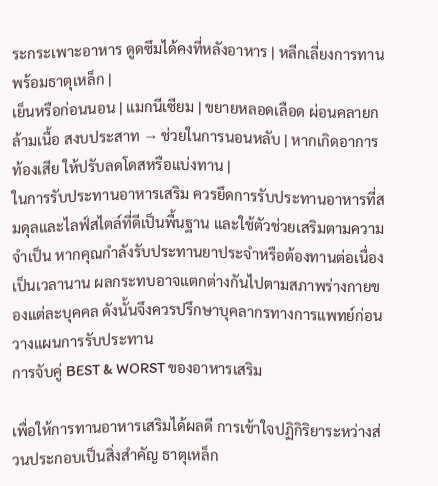ระกระเพาะอาหาร ดูดซึมได้คงที่หลังอาหาร | หลีกเลี่ยงการทานพร้อมธาตุเหล็ก |
เย็นหรือก่อนนอน | แมกนีเซียม | ขยายหลอดเลือด ผ่อนคลายกล้ามเนื้อ สงบประสาท → ช่วยในการนอนหลับ | หากเกิดอาการท้องเสีย ให้ปรับลดโดสหรือแบ่งทาน |
ในการรับประทานอาหารเสริม ควรยึดการรับประทานอาหารที่สมดุลและไลฟ์สไตล์ที่ดีเป็นพื้นฐาน และใช้ตัวช่วยเสริมตามความจำเป็น หากคุณกำลังรับประทานยาประจำหรือต้องทานต่อเนื่องเป็นเวลานาน ผลกระทบอาจแตกต่างกันไปตามสภาพร่างกายของแต่ละบุคคล ดังนั้นจึงควรปรึกษาบุคลากรทางการแพทย์ก่อนวางแผนการรับประทาน
การจับคู่ BEST & WORST ของอาหารเสริม

เพื่อให้การทานอาหารเสริมได้ผลดี การเข้าใจปฏิกิริยาระหว่างส่วนประกอบเป็นสิ่งสำคัญ ธาตุเหล็ก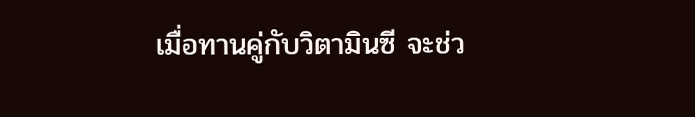เมื่อทานคู่กับวิตามินซี จะช่ว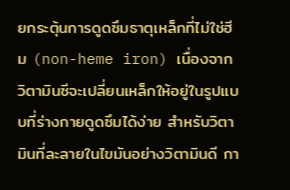ยกระตุ้นการดูดซึมธาตุเหล็กที่ไม่ใช่ฮีม (non-heme iron) เนื่องจากวิตามินซีจะเปลี่ยนเหล็กให้อยู่ในรูปแบบที่ร่างกายดูดซึมได้ง่าย สำหรับวิตามินที่ละลายในไขมันอย่างวิตามินดี กา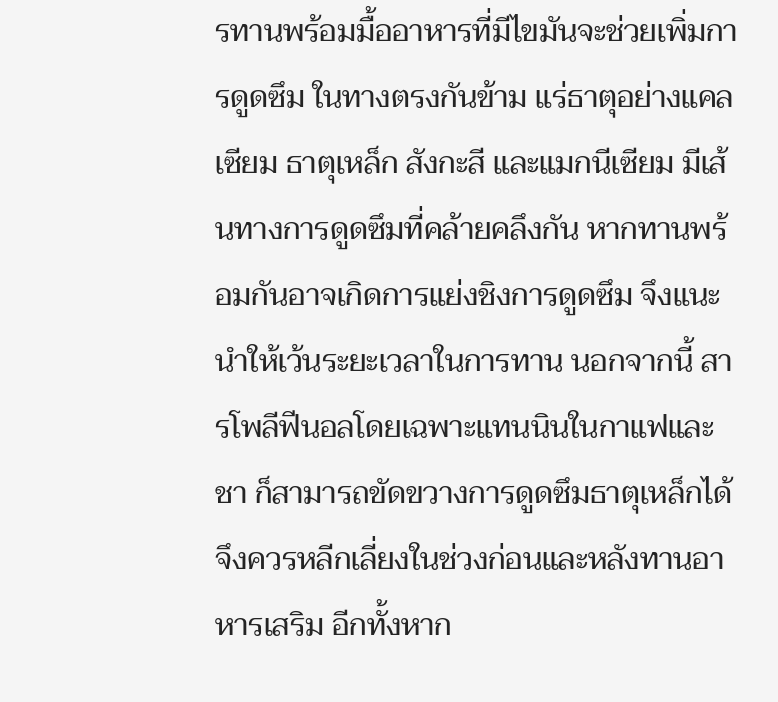รทานพร้อมมื้ออาหารที่มีไขมันจะช่วยเพิ่มการดูดซึม ในทางตรงกันข้าม แร่ธาตุอย่างแคลเซียม ธาตุเหล็ก สังกะสี และแมกนีเซียม มีเส้นทางการดูดซึมที่คล้ายคลึงกัน หากทานพร้อมกันอาจเกิดการแย่งชิงการดูดซึม จึงแนะนำให้เว้นระยะเวลาในการทาน นอกจากนี้ สารโพลีฟีนอลโดยเฉพาะแทนนินในกาแฟและชา ก็สามารถขัดขวางการดูดซึมธาตุเหล็กได้ จึงควรหลีกเลี่ยงในช่วงก่อนและหลังทานอาหารเสริม อีกทั้งหาก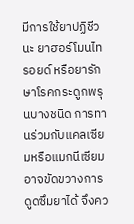มีการใช้ยาปฏิชีวนะ ยาฮอร์โมนไทรอยด์ หรือยารักษาโรคกระดูกพรุนบางชนิด การทานร่วมกับแคลเซียมหรือแมกนีเซียมอาจขัดขวางการดูดซึมยาได้ จึงคว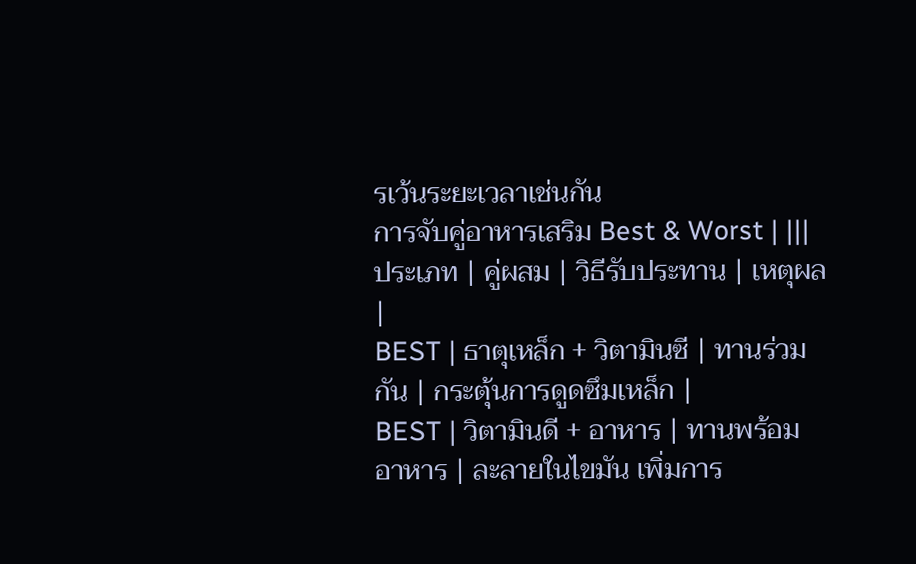รเว้นระยะเวลาเช่นกัน
การจับคู่อาหารเสริม Best & Worst | |||
ประเภท | คู่ผสม | วิธีรับประทาน | เหตุผล |
BEST | ธาตุเหล็ก + วิตามินซี | ทานร่วมกัน | กระตุ้นการดูดซึมเหล็ก |
BEST | วิตามินดี + อาหาร | ทานพร้อมอาหาร | ละลายในไขมัน เพิ่มการ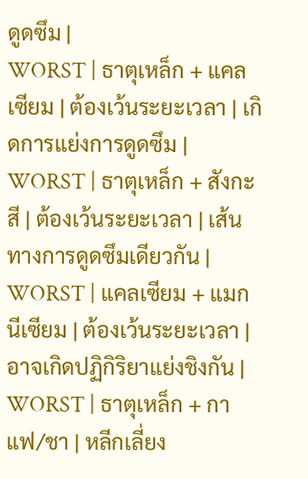ดูดซึม |
WORST | ธาตุเหล็ก + แคลเซียม | ต้องเว้นระยะเวลา | เกิดการแย่งการดูดซึม |
WORST | ธาตุเหล็ก + สังกะสี | ต้องเว้นระยะเวลา | เส้นทางการดูดซึมเดียวกัน |
WORST | แคลเซียม + แมกนีเซียม | ต้องเว้นระยะเวลา | อาจเกิดปฏิกิริยาแย่งชิงกัน |
WORST | ธาตุเหล็ก + กาแฟ/ชา | หลีกเลี่ยง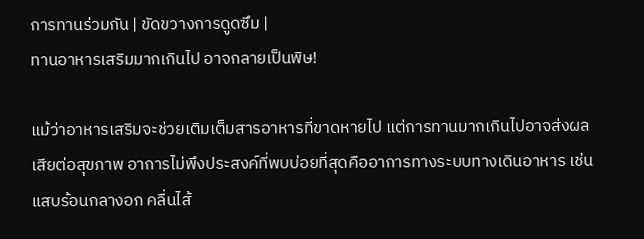การทานร่วมกัน | ขัดขวางการดูดซึม |
ทานอาหารเสริมมากเกินไป อาจกลายเป็นพิษ!

แม้ว่าอาหารเสริมจะช่วยเติมเต็มสารอาหารที่ขาดหายไป แต่การทานมากเกินไปอาจส่งผลเสียต่อสุขภาพ อาการไม่พึงประสงค์ที่พบบ่อยที่สุดคืออาการทางระบบทางเดินอาหาร เช่น แสบร้อนกลางอก คลื่นไส้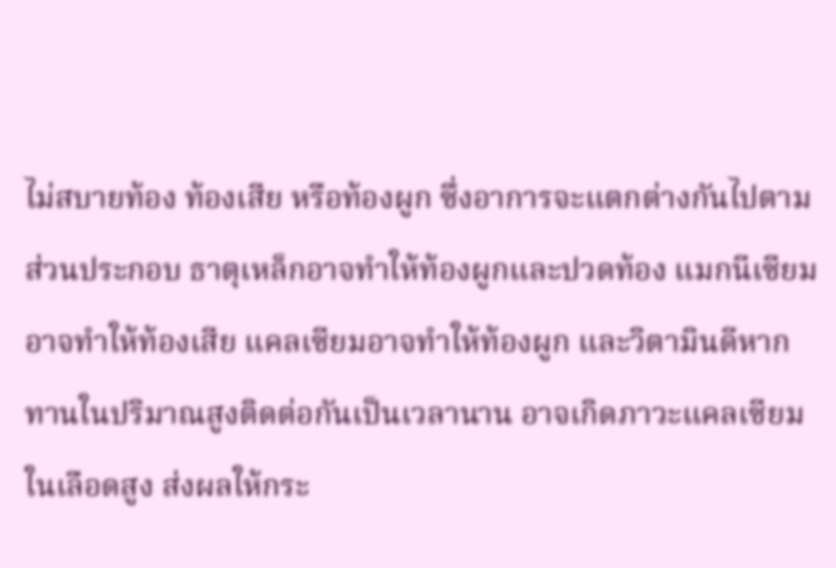ไม่สบายท้อง ท้องเสีย หรือท้องผูก ซึ่งอาการจะแตกต่างกันไปตามส่วนประกอบ ธาตุเหล็กอาจทำให้ท้องผูกและปวดท้อง แมกนีเซียมอาจทำให้ท้องเสีย แคลเซียมอาจทำให้ท้องผูก และวิตามินดีหากทานในปริมาณสูงติดต่อกันเป็นเวลานาน อาจเกิดภาวะแคลเซียมในเลือดสูง ส่งผลให้กระ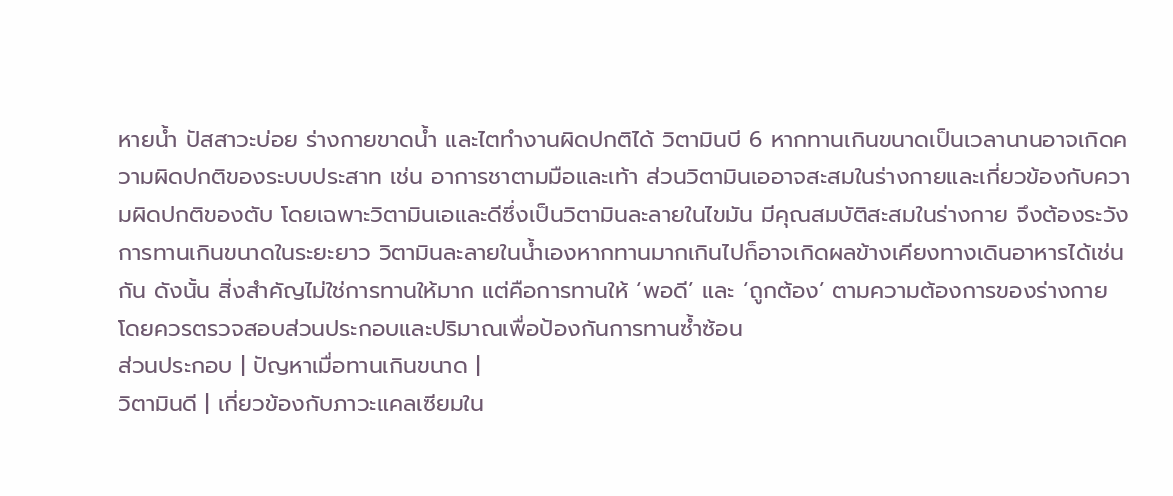หายน้ำ ปัสสาวะบ่อย ร่างกายขาดน้ำ และไตทำงานผิดปกติได้ วิตามินบี 6 หากทานเกินขนาดเป็นเวลานานอาจเกิดความผิดปกติของระบบประสาท เช่น อาการชาตามมือและเท้า ส่วนวิตามินเออาจสะสมในร่างกายและเกี่ยวข้องกับความผิดปกติของตับ โดยเฉพาะวิตามินเอและดีซึ่งเป็นวิตามินละลายในไขมัน มีคุณสมบัติสะสมในร่างกาย จึงต้องระวังการทานเกินขนาดในระยะยาว วิตามินละลายในน้ำเองหากทานมากเกินไปก็อาจเกิดผลข้างเคียงทางเดินอาหารได้เช่นกัน ดังนั้น สิ่งสำคัญไม่ใช่การทานให้มาก แต่คือการทานให้ ‘พอดี’ และ ‘ถูกต้อง’ ตามความต้องการของร่างกาย โดยควรตรวจสอบส่วนประกอบและปริมาณเพื่อป้องกันการทานซ้ำซ้อน
ส่วนประกอบ | ปัญหาเมื่อทานเกินขนาด |
วิตามินดี | เกี่ยวข้องกับภาวะแคลเซียมใน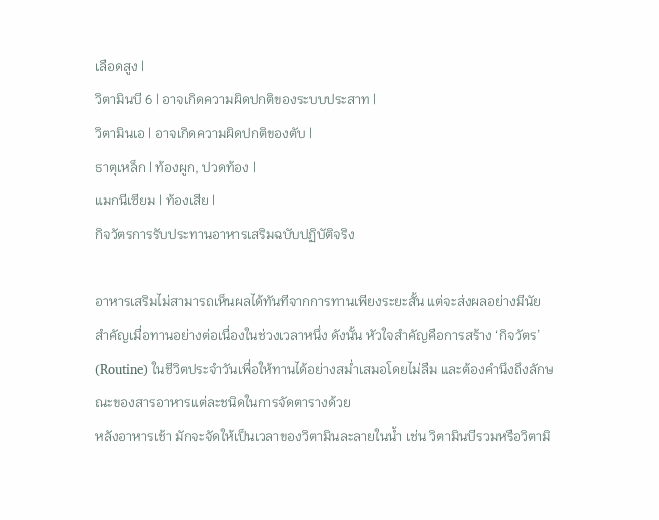เลือดสูง |
วิตามินบี 6 | อาจเกิดความผิดปกติของระบบประสาท |
วิตามินเอ | อาจเกิดความผิดปกติของตับ |
ธาตุเหล็ก | ท้องผูก, ปวดท้อง |
แมกนีเซียม | ท้องเสีย |
กิจวัตรการรับประทานอาหารเสริมฉบับปฏิบัติจริง

อาหารเสริมไม่สามารถเห็นผลได้ทันทีจากการทานเพียงระยะสั้น แต่จะส่งผลอย่างมีนัยสำคัญเมื่อทานอย่างต่อเนื่องในช่วงเวลาหนึ่ง ดังนั้น หัวใจสำคัญคือการสร้าง ‘กิจวัตร’ (Routine) ในชีวิตประจำวันเพื่อให้ทานได้อย่างสม่ำเสมอโดยไม่ลืม และต้องคำนึงถึงลักษณะของสารอาหารแต่ละชนิดในการจัดตารางด้วย
หลังอาหารเช้า มักจะจัดให้เป็นเวลาของวิตามินละลายในน้ำ เช่น วิตามินบีรวมหรือวิตามิ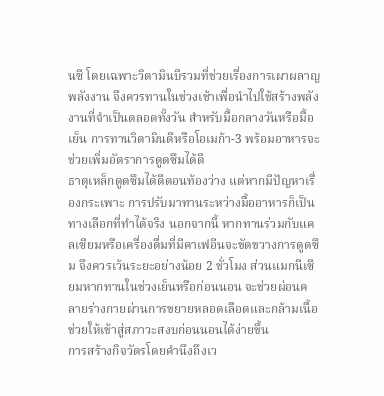นซี โดยเฉพาะวิตามินบีรวมที่ช่วยเรื่องการเผาผลาญพลังงาน จึงควรทานในช่วงเช้าเพื่อนำไปใช้สร้างพลังงานที่จำเป็นตลอดทั้งวัน สำหรับมื้อกลางวันหรือมื้อเย็น การทานวิตามินดีหรือโอเมก้า-3 พร้อมอาหารจะช่วยเพิ่มอัตราการดูดซึมได้ดี
ธาตุเหล็กดูดซึมได้ดีตอนท้องว่าง แต่หากมีปัญหาเรื่องกระเพาะ การปรับมาทานระหว่างมื้ออาหารก็เป็นทางเลือกที่ทำได้จริง นอกจากนี้ หากทานร่วมกับแคลเซียมหรือเครื่องดื่มที่มีคาเฟอีนจะขัดขวางการดูดซึม จึงควรเว้นระยะอย่างน้อย 2 ชั่วโมง ส่วนแมกนีเซียมหากทานในช่วงเย็นหรือก่อนนอน จะช่วยผ่อนคลายร่างกายผ่านการขยายหลอดเลือดและกล้ามเนื้อ ช่วยให้เข้าสู่สภาวะสงบก่อนนอนได้ง่ายขึ้น
การสร้างกิจวัตรโดยคำนึงถึงเว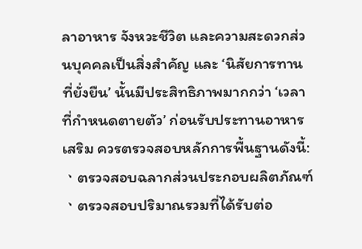ลาอาหาร จังหวะชีวิต และความสะดวกส่วนบุคคลเป็นสิ่งสำคัญ และ ‘นิสัยการทานที่ยั่งยืน’ นั้นมีประสิทธิภาพมากกว่า ‘เวลาที่กำหนดตายตัว’ ก่อนรับประทานอาหารเสริม ควรตรวจสอบหลักการพื้นฐานดังนี้:
ㆍตรวจสอบฉลากส่วนประกอบผลิตภัณฑ์
ㆍตรวจสอบปริมาณรวมที่ได้รับต่อ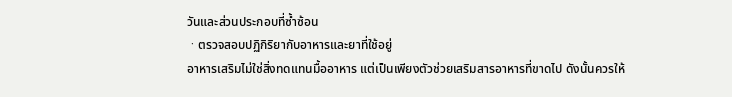วันและส่วนประกอบที่ซ้ำซ้อน
ㆍตรวจสอบปฏิกิริยากับอาหารและยาที่ใช้อยู่
อาหารเสริมไม่ใช่สิ่งทดแทนมื้ออาหาร แต่เป็นเพียงตัวช่วยเสริมสารอาหารที่ขาดไป ดังนั้นควรให้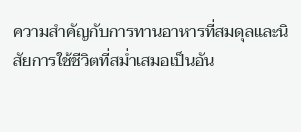ความสำคัญกับการทานอาหารที่สมดุลและนิสัยการใช้ชีวิตที่สม่ำเสมอเป็นอัน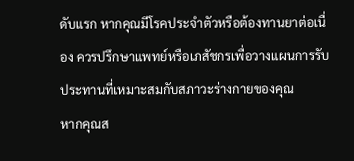ดับแรก หากคุณมีโรคประจำตัวหรือต้องทานยาต่อเนื่อง ควรปรึกษาแพทย์หรือเภสัชกรเพื่อวางแผนการรับประทานที่เหมาะสมกับสภาวะร่างกายของคุณ
หากคุณส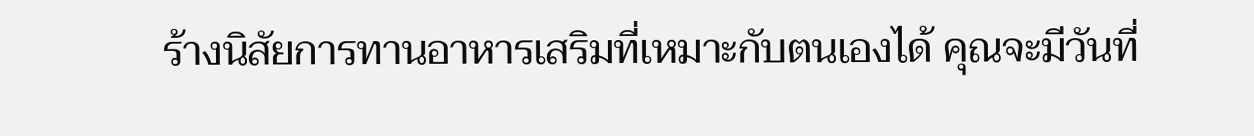ร้างนิสัยการทานอาหารเสริมที่เหมาะกับตนเองได้ คุณจะมีวันที่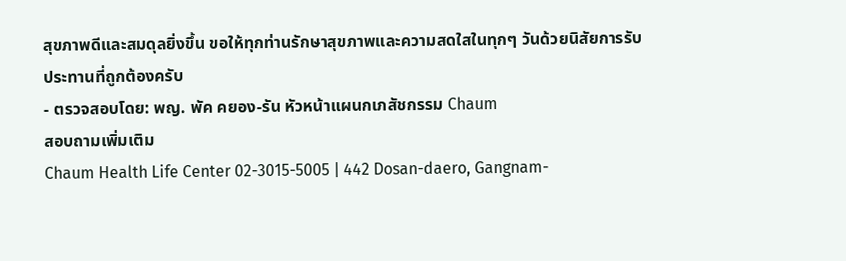สุขภาพดีและสมดุลยิ่งขึ้น ขอให้ทุกท่านรักษาสุขภาพและความสดใสในทุกๆ วันด้วยนิสัยการรับประทานที่ถูกต้องครับ
- ตรวจสอบโดย: พญ. พัค คยอง-รัน หัวหน้าแผนกเภสัชกรรม Chaum
สอบถามเพิ่มเติม
Chaum Health Life Center 02-3015-5005 | 442 Dosan-daero, Gangnam-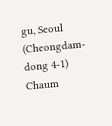gu, Seoul (Cheongdam-dong 4-1) Chaum